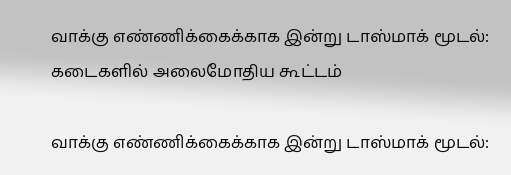வாக்கு எண்ணிக்கைக்காக இன்று டாஸ்மாக் மூடல்: கடைகளில் அலைமோதிய கூட்டம்

வாக்கு எண்ணிக்கைக்காக இன்று டாஸ்மாக் மூடல்: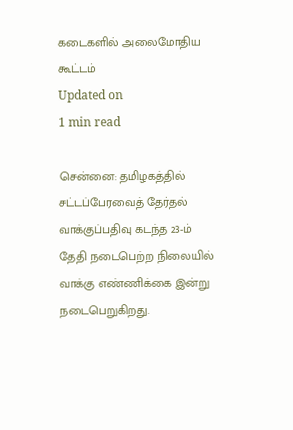கடைகளில் அலைமோதிய கூட்டம்
Updated on
1 min read

சென்னை: தமிழகத்தில் சட்டப்பேரவைத் தேர்தல் வாக்குப்பதிவு கடந்த 23-ம் தேதி நடைபெற்ற நிலையில் வாக்கு எண்ணிக்கை இன்று நடைபெறுகிறது.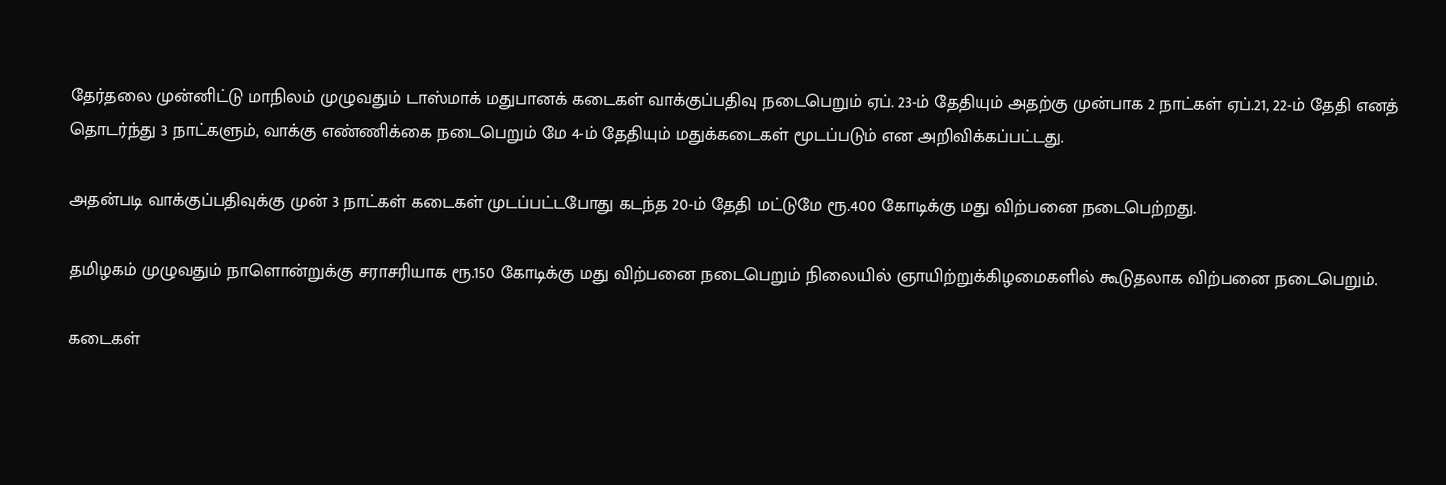தேர்தலை முன்னிட்டு மாநிலம் முழுவதும் டாஸ்மாக் மதுபானக் கடைகள் வாக்குப்பதிவு நடைபெறும் ஏப். 23-ம் தேதியும் அதற்கு முன்பாக 2 நாட்கள் ஏப்.21, 22-ம் தேதி எனத் தொடர்ந்து 3 நாட்களும், வாக்கு எண்ணிக்கை நடைபெறும் மே 4-ம் தேதியும் மதுக்கடைகள் மூடப்படும் என அறிவிக்கப்பட்டது.

அதன்படி வாக்குப்பதிவுக்கு முன் 3 நாட்கள் கடைகள் முடப்பட்டபோது கடந்த 20-ம் தேதி மட்டுமே ரூ.400 கோடிக்கு மது விற்பனை நடைபெற்றது.

தமிழகம் முழுவதும் நாளொன்றுக்கு சராசரியாக ரூ.150 கோடிக்கு மது விற்பனை நடைபெறும் நிலையில் ஞாயிற்றுக்கிழமைகளில் கூடுதலாக விற்பனை நடைபெறும்.

கடைகள்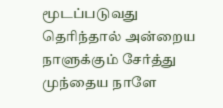மூடப்படுவது தெரிந்தால் அன்றைய நாளுக்கும் சேர்த்து முந்தைய நாளே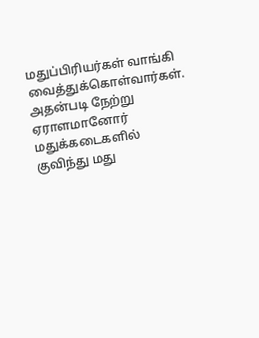மதுப்பிரியர்கள் வாங்கி வைத்துக்கொள்வார்கள். அதன்படி நேற்று ஏராளமானோர் மதுக்கடைகளில் குவிந்து மது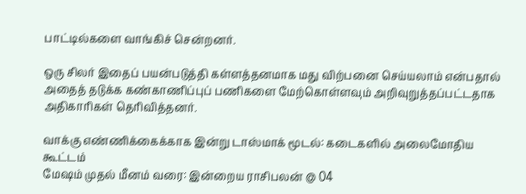பாட்டில்களை வாங்கிச் சென்றனர்.

ஒரு சிலர் இதைப் பயன்படுத்தி கள்ளத்தனமாக மது விற்பனை செய்யலாம் என்பதால் அதைத் தடுக்க கண்காணிப்புப் பணிகளை மேற்கொள்ளவும் அறிவுறுத்தப்பட்டதாக அதிகாரிகள் தெரிவித்தனர்.

வாக்கு எண்ணிக்கைக்காக இன்று டாஸ்மாக் மூடல்: கடைகளில் அலைமோதிய கூட்டம்
மேஷம் முதல் மீனம் வரை: இன்றைய ராசிபலன் @ 04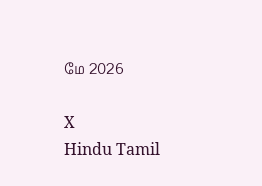மே 2026

X
Hindu Tamil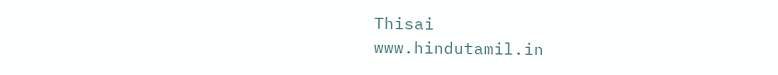Thisai
www.hindutamil.in